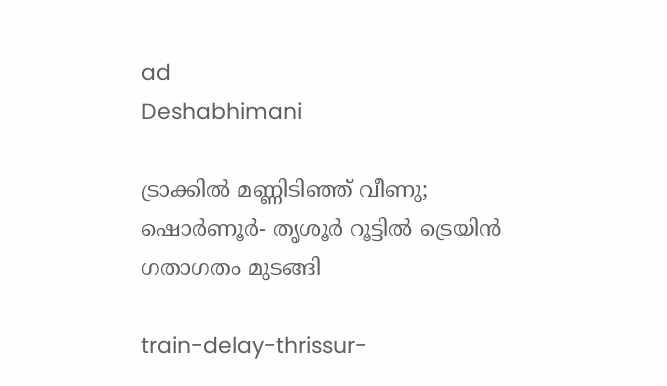ad
Deshabhimani

ട്രാക്കിൽ മണ്ണിടിഞ്ഞ് വീണു; ഷൊർണൂർ- തൃശൂർ റൂട്ടിൽ ട്രെയിൻ ഗതാഗതം മുടങ്ങി

train-delay-thrissur-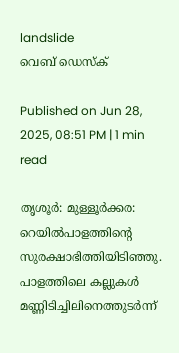landslide
വെബ് ഡെസ്ക്

Published on Jun 28, 2025, 08:51 PM | 1 min read

തൃശൂർ: മുള്ളൂർക്കര: റെയിൽപാളത്തിന്റെ സുരക്ഷാഭിത്തിയിടിഞ്ഞു. പാളത്തിലെ കല്ലുകൾ മണ്ണിടിച്ചിലിനെത്തുടർന്ന്‌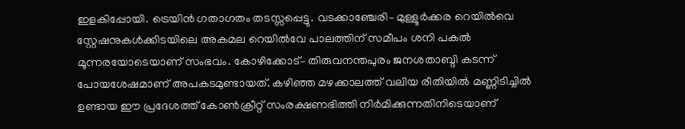ഇളകിപ്പോയി. ട്രെയിൻ ഗതാഗതം തടസ്സപ്പെട്ടു. വടക്കാഞ്ചേരി– മുള്ളൂർക്കര റെയിൽവെ സ്റ്റേഷനുകൾക്കിടയിലെ അകമല റെയിൽവേ പാലത്തിന് സമീപം ശനി പകൽ മൂന്നരയോടെയാണ്‌ സംഭവം. കോഴിക്കോട്‌– തിരുവനന്തപുരം ജനശതാബ്ദി കടന്ന്‌ പോയശേഷമാണ്‌ അപകടമുണ്ടായത്‌. കഴിഞ്ഞ മഴക്കാലത്ത്‌ വലിയ രീതിയിൽ മണ്ണിടിച്ചിൽ ഉണ്ടായ ഈ പ്രദേശത്ത്‌ കോൺക്രീറ്റ് സംരക്ഷണഭിത്തി നിർമിക്കുന്നതിനിടെയാണ്‌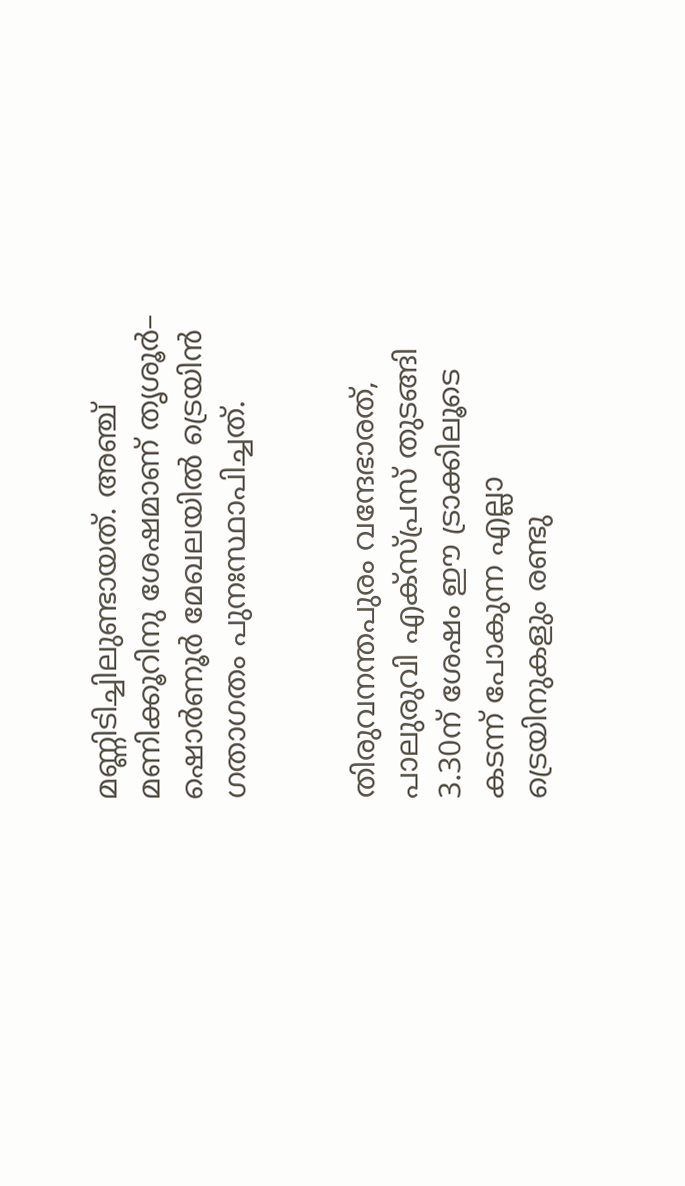മണ്ണിടിച്ചിലുണ്ടായത്‌. അഞ്ച്‌ മണിക്കൂറിനു ശേഷമാണ്‌ തൃശൂർ– ഷൊർണൂർ മേഖലയിൽ ട്രെയിൻ ഗതാഗതം പുനഃസ്ഥാപിച്ചത്‌.


തിരുവനന്തപുരം വന്ദേഭാരത്‌, പാലുരുവി എക്‌സ്‌പ്രസ്‌ തുടങ്ങി 3.30ന്‌ ശേഷം ഈ ട്രാക്കിലൂടെ കടന്ന്‌ പോകുന്ന എല്ലാ ട്രെയിനുകളും രണ്ടു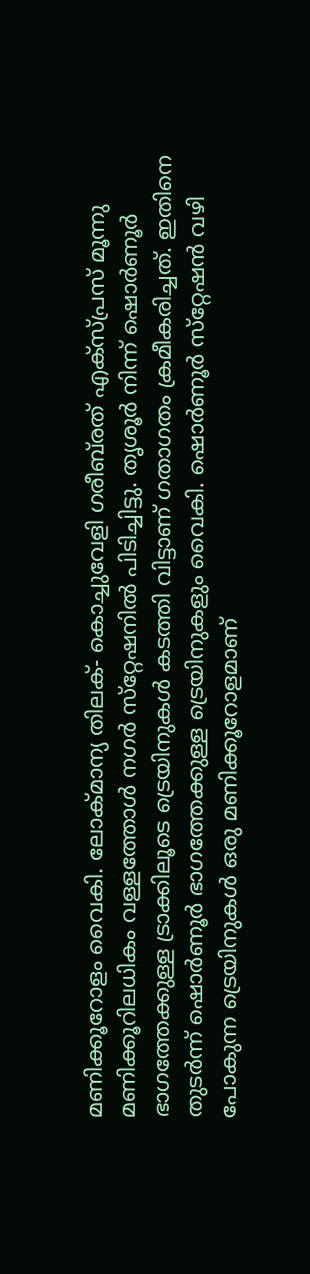മണിക്കൂറോളം വൈകി. ലോക്‌മാന്യ തിലക്‌- കൊച്ചുവേളി ഗരീബ്‌രത്‌ എക്‌സ്‌പ്രസ്‌ മൂന്നു മണിക്കൂറിലധികം വള്ളത്തോൾ നഗർ സ്‌റ്റേഷനിൽ പിടിച്ചിട്ടു. തൃശൂർ നിന്ന്‌ ഷൊർണൂർ ഭാഗത്തേക്കുള്ള ട്രാക്കിലൂടെ ട്രെയിനുകൾ കടത്തി വിട്ടാണ്‌ ഗതാഗതം ക്രമീകരിച്ചത്‌. ഇതിനെ തുടർന്ന്‌ ഷൊർണൂർ ഭാഗത്തേക്കുള്ള ട്രെയിനുകളും വൈകി. ഷൊർണൂർ സ്‌റ്റേഷൻ വഴി പോകുന്ന ട്രെയിനുകൾ ഒരു മണിക്കൂറോളമാണ്‌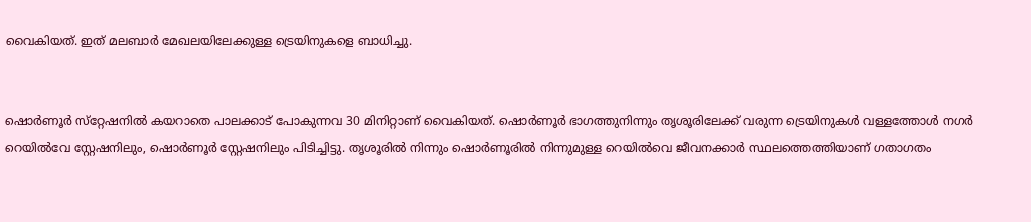വൈകിയത്‌. ഇത്‌ മലബാർ മേഖലയിലേക്കുള്ള ട്രെയിനുകളെ ബാധിച്ചു.


ഷൊർണൂർ സ്‌റ്റേഷനിൽ കയറാതെ പാലക്കാട്‌ പോകുന്നവ 30 മിനിറ്റാണ്‌ വൈകിയത്‌. ഷൊർണൂർ ഭാഗത്തുനിന്നും തൃശൂരിലേക്ക് വരുന്ന ട്രെയിനുകൾ വള്ളത്തോൾ നഗർ റെയിൽവേ സ്റ്റേഷനിലും, ഷൊർണൂർ സ്റ്റേഷനിലും പിടിച്ചിട്ടു. തൃശൂരിൽ നിന്നും ഷൊർണൂരിൽ നിന്നുമുള്ള റെയിൽവെ ജീവനക്കാർ സ്ഥലത്തെത്തിയാണ്‌ ഗതാഗതം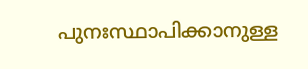പുനഃസ്ഥാപിക്കാനുള്ള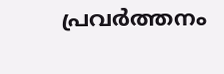പ്രവർത്തനം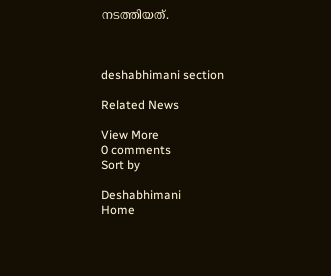നടത്തിയത്‌.



deshabhimani section

Related News

View More
0 comments
Sort by

Deshabhimani
Home